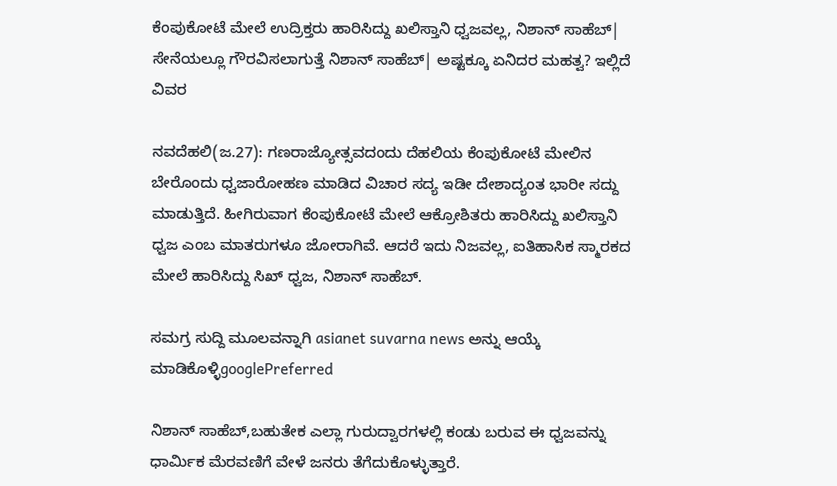ಕೆಂಪುಕೋಟೆ ಮೇಲೆ ಉದ್ರಿಕ್ತರು ಹಾರಿಸಿದ್ದು ಖಲಿಸ್ತಾನಿ ಧ್ವಜವಲ್ಲ, ನಿಶಾನ್ ಸಾಹೆಬ್| ಸೇನೆಯಲ್ಲೂ ಗೌರವಿಸಲಾಗುತ್ತೆ ನಿಶಾನ್ ಸಾಹೆಬ್| ಅಷ್ಟಕ್ಕೂ ಏನಿದರ ಮಹತ್ವ? ಇಲ್ಲಿದೆ ವಿವರ

ನವದೆಹಲಿ(ಜ.27): ಗಣರಾಜ್ಯೋತ್ಸವದಂದು ದೆಹಲಿಯ ಕೆಂಪುಕೋಟೆ ಮೇಲಿನ ಬೇರೊಂದು ಧ್ವಜಾರೋಹಣ ಮಾಡಿದ ವಿಚಾರ ಸದ್ಯ ಇಡೀ ದೇಶಾದ್ಯಂತ ಭಾರೀ ಸದ್ದು ಮಾಡುತ್ತಿದೆ. ಹೀಗಿರುವಾಗ ಕೆಂಪುಕೋಟೆ ಮೇಲೆ ಆಕ್ರೋಶಿತರು ಹಾರಿಸಿದ್ದು ಖಲಿಸ್ತಾನಿ ಧ್ವಜ ಎಂಬ ಮಾತರುಗಳೂ ಜೋರಾಗಿವೆ. ಆದರೆ ಇದು ನಿಜವಲ್ಲ, ಐತಿಹಾಸಿಕ ಸ್ಮಾರಕದ ಮೇಲೆ ಹಾರಿಸಿದ್ದು ಸಿಖ್ ಧ್ವಜ, ನಿಶಾನ್ ಸಾಹೆಬ್.

ಸಮಗ್ರ ಸುದ್ದಿ ಮೂಲವನ್ನಾಗಿ asianet suvarna news ಅನ್ನು ಆಯ್ಕೆ ಮಾಡಿಕೊಳ್ಳಿgooglePreferred

ನಿಶಾನ್ ಸಾಹೆಬ್,ಬಹುತೇಕ ಎಲ್ಲಾ ಗುರುದ್ವಾರಗಳಲ್ಲಿ ಕಂಡು ಬರುವ ಈ ಧ್ವಜವನ್ನು ಧಾರ್ಮಿಕ ಮೆರವಣಿಗೆ ವೇಳೆ ಜನರು ತೆಗೆದುಕೊಳ್ಳುತ್ತಾರೆ.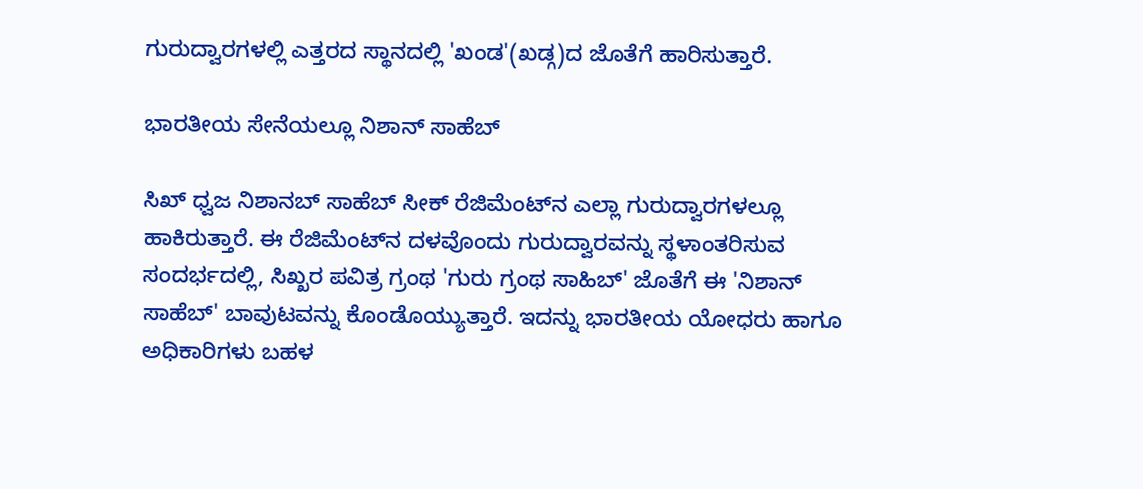ಗುರುದ್ವಾರಗಳಲ್ಲಿ ಎತ್ತರದ ಸ್ಥಾನದಲ್ಲಿ 'ಖಂಡ'(ಖಡ್ಗ)ದ ಜೊತೆಗೆ ಹಾರಿಸುತ್ತಾರೆ.

ಭಾರತೀಯ ಸೇನೆಯಲ್ಲೂ ನಿಶಾನ್ ಸಾಹೆಬ್

ಸಿಖ್ ಧ್ವಜ ನಿಶಾನಬ್ ಸಾಹೆಬ್ ಸೀಕ್ ರೆಜಿಮೆಂಟ್‌ನ ಎಲ್ಲಾ ಗುರುದ್ವಾರಗಳಲ್ಲೂ ಹಾಕಿರುತ್ತಾರೆ. ಈ ರೆಜಿಮೆಂಟ್‌ನ ದಳವೊಂದು ಗುರುದ್ವಾರವನ್ನು ಸ್ಥಳಾಂತರಿಸುವ ಸಂದರ್ಭದಲ್ಲಿ, ಸಿಖ್ಖರ ಪವಿತ್ರ ಗ್ರಂಥ 'ಗುರು ಗ್ರಂಥ ಸಾಹಿಬ್' ಜೊತೆಗೆ ಈ 'ನಿಶಾನ್ ಸಾಹೆಬ್' ಬಾವುಟವನ್ನು ಕೊಂಡೊಯ್ಯುತ್ತಾರೆ. ಇದನ್ನು ಭಾರತೀಯ ಯೋಧರು ಹಾಗೂ ಅಧಿಕಾರಿಗಳು ಬಹಳ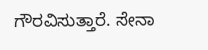ಗೌರವಿಸುತ್ತಾರೆ. ಸೇನಾ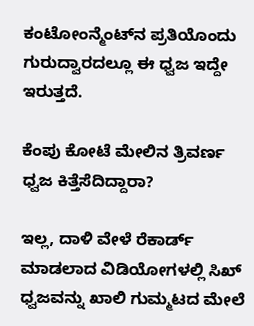ಕಂಟೋಂನ್ಮೆಂಟ್‌ನ ಪ್ರತಿಯೊಂದು ಗುರುದ್ವಾರದಲ್ಲೂ ಈ ಧ್ವಜ ಇದ್ದೇ ಇರುತ್ತದೆ.

ಕೆಂಪು ಕೋಟೆ ಮೇಲಿನ ತ್ರಿವರ್ಣ ಧ್ವಜ ಕಿತ್ತೆಸೆದಿದ್ದಾರಾ?

ಇಲ್ಲ, ದಾಳಿ ವೇಳೆ ರೆಕಾರ್ಡ್ ಮಾಡಲಾದ ವಿಡಿಯೋಗಳಲ್ಲಿ ಸಿಖ್ ಧ್ವಜವನ್ನು ಖಾಲಿ ಗುಮ್ಮಟದ ಮೇಲೆ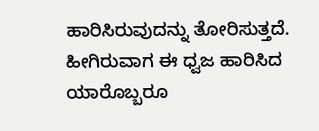ಹಾರಿಸಿರುವುದನ್ನು ತೋರಿಸುತ್ತದೆ. ಹೀಗಿರುವಾಗ ಈ ಧ್ವಜ ಹಾರಿಸಿದ ಯಾರೊಬ್ಬರೂ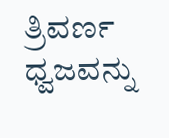ತ್ರಿವರ್ಣ ಧ್ವಜವನ್ನು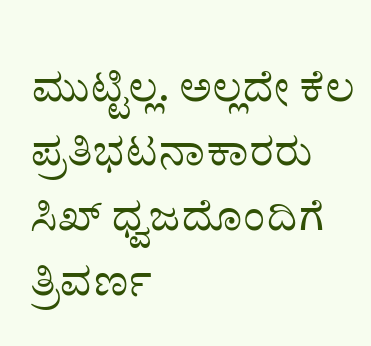ಮುಟ್ಟಿಲ್ಲ. ಅಲ್ಲದೇ ಕೆಲ ಪ್ರತಿಭಟನಾಕಾರರು ಸಿಖ್ ಧ್ವಜದೊಂದಿಗೆ ತ್ರಿವರ್ಣ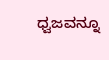ಧ್ವಜವನ್ನೂ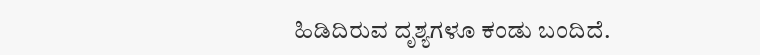ಹಿಡಿದಿರುವ ದೃಶ್ಯಗಳೂ ಕಂಡು ಬಂದಿದೆ.